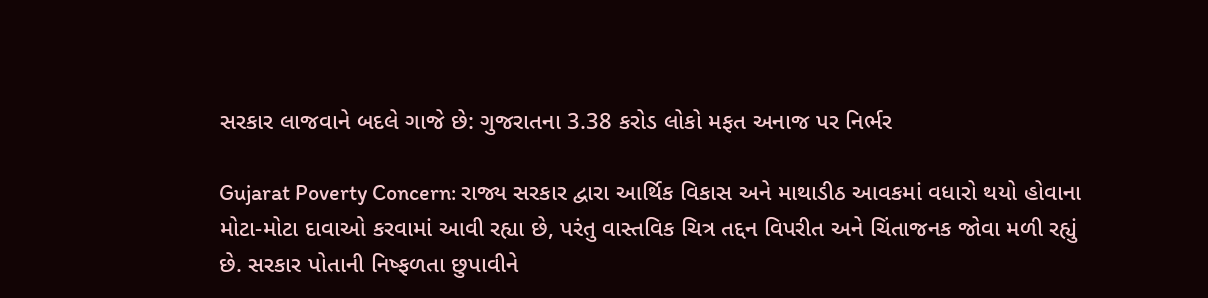સરકાર લાજવાને બદલે ગાજે છે: ગુજરાતના 3.38 કરોડ લોકો મફત અનાજ પર નિર્ભર

Gujarat Poverty Concern: રાજ્ય સરકાર દ્વારા આર્થિક વિકાસ અને માથાડીઠ આવકમાં વધારો થયો હોવાના મોટા-મોટા દાવાઓ કરવામાં આવી રહ્યા છે, પરંતુ વાસ્તવિક ચિત્ર તદ્દન વિપરીત અને ચિંતાજનક જોવા મળી રહ્યું છે. સરકાર પોતાની નિષ્ફળતા છુપાવીને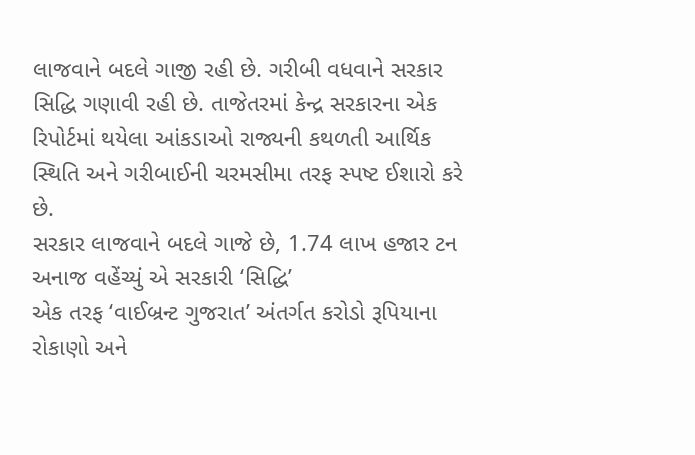લાજવાને બદલે ગાજી રહી છે. ગરીબી વધવાને સરકાર સિદ્ધિ ગણાવી રહી છે. તાજેતરમાં કેન્દ્ર સરકારના એક રિપોર્ટમાં થયેલા આંકડાઓ રાજ્યની કથળતી આર્થિક સ્થિતિ અને ગરીબાઈની ચરમસીમા તરફ સ્પષ્ટ ઈશારો કરે છે.
સરકાર લાજવાને બદલે ગાજે છે, 1.74 લાખ હજાર ટન અનાજ વહેંચ્યું એ સરકારી ‘સિદ્ધિ’
એક તરફ ‘વાઈબ્રન્ટ ગુજરાત’ અંતર્ગત કરોડો રૂપિયાના રોકાણો અને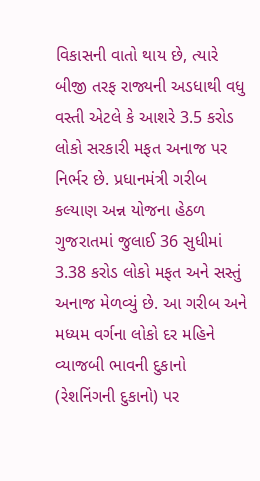વિકાસની વાતો થાય છે, ત્યારે બીજી તરફ રાજ્યની અડધાથી વધુ વસ્તી એટલે કે આશરે 3.5 કરોડ લોકો સરકારી મફત અનાજ પર નિર્ભર છે. પ્રધાનમંત્રી ગરીબ કલ્યાણ અન્ન યોજના હેઠળ ગુજરાતમાં જુલાઈ 36 સુધીમાં 3.38 કરોડ લોકો મફત અને સસ્તું અનાજ મેળવ્યું છે. આ ગરીબ અને મધ્યમ વર્ગના લોકો દર મહિને વ્યાજબી ભાવની દુકાનો (રેશનિંગની દુકાનો) પર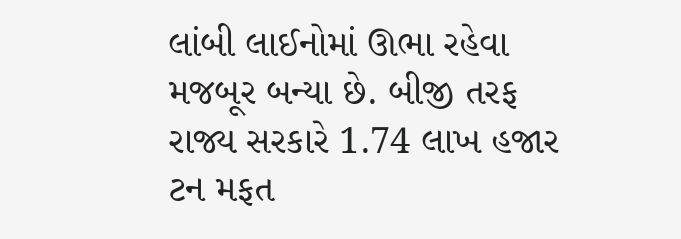લાંબી લાઈનોમાં ઊભા રહેવા મજબૂર બન્યા છે. બીજી તરફ રાજ્ય સરકારે 1.74 લાખ હજાર ટન મફત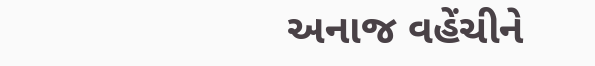અનાજ વહેંચીને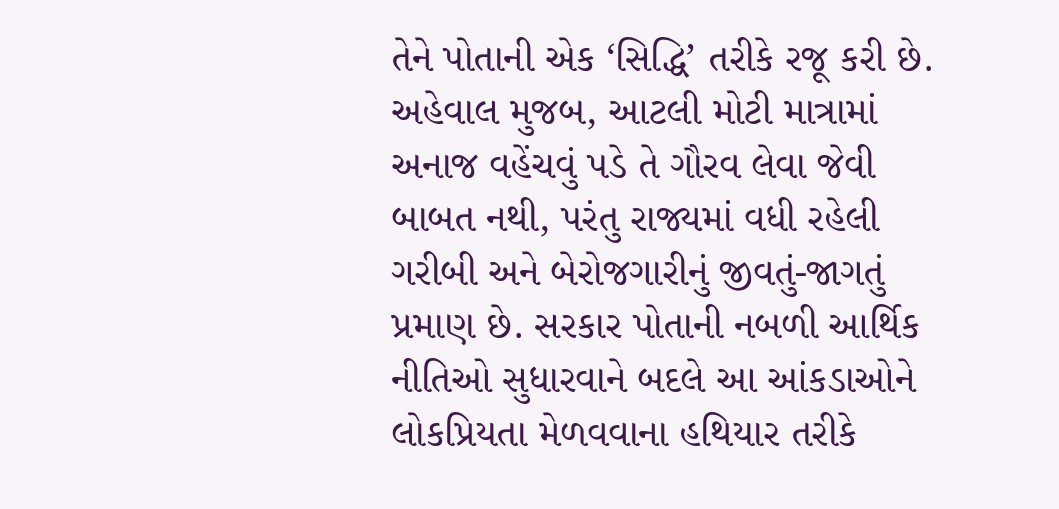તેને પોતાની એક ‘સિદ્ધિ’ તરીકે રજૂ કરી છે.
અહેવાલ મુજબ, આટલી મોટી માત્રામાં અનાજ વહેંચવું પડે તે ગૌરવ લેવા જેવી બાબત નથી, પરંતુ રાજ્યમાં વધી રહેલી ગરીબી અને બેરોજગારીનું જીવતું-જાગતું પ્રમાણ છે. સરકાર પોતાની નબળી આર્થિક નીતિઓ સુધારવાને બદલે આ આંકડાઓને લોકપ્રિયતા મેળવવાના હથિયાર તરીકે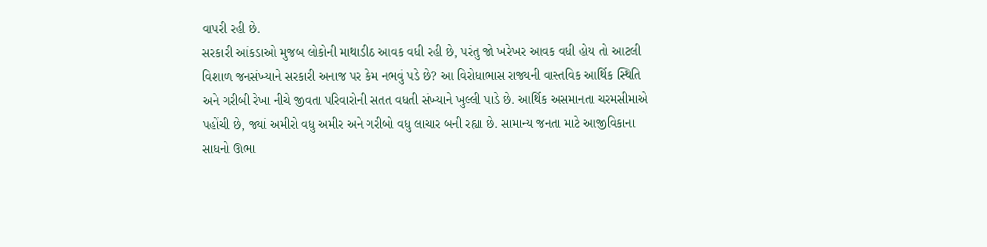વાપરી રહી છે.
સરકારી આંકડાઓ મુજબ લોકોની માથાડીઠ આવક વધી રહી છે, પરંતુ જો ખરેખર આવક વધી હોય તો આટલી વિશાળ જનસંખ્યાને સરકારી અનાજ પર કેમ નભવું પડે છે? આ વિરોધાભાસ રાજ્યની વાસ્તવિક આર્થિક સ્થિતિ અને ગરીબી રેખા નીચે જીવતા પરિવારોની સતત વધતી સંખ્યાને ખુલ્લી પાડે છે. આર્થિક અસમાનતા ચરમસીમાએ પહોંચી છે, જ્યાં અમીરો વધુ અમીર અને ગરીબો વધુ લાચાર બની રહ્યા છે. સામાન્ય જનતા માટે આજીવિકાના સાધનો ઊભા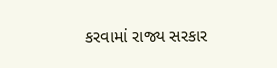કરવામાં રાજ્ય સરકાર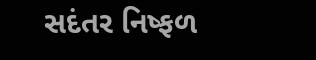સદંતર નિષ્ફળ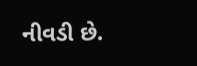નીવડી છે.